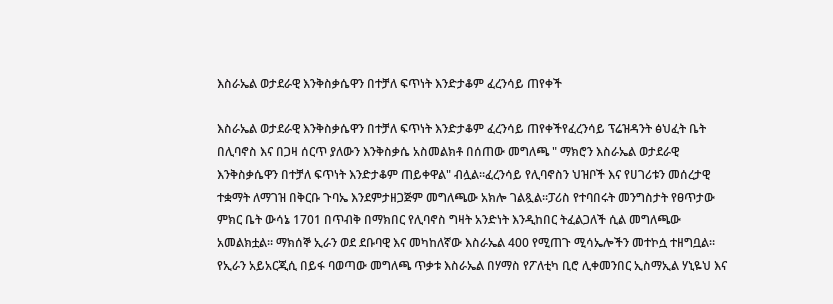እስራኤል ወታደራዊ እንቅስቃሴዋን በተቻለ ፍጥነት እንድታቆም ፈረንሳይ ጠየቀች

እስራኤል ወታደራዊ እንቅስቃሴዋን በተቻለ ፍጥነት እንድታቆም ፈረንሳይ ጠየቀችየፈረንሳይ ፕሬዝዳንት ፅህፈት ቤት በሊባኖስ እና በጋዛ ሰርጥ ያለውን እንቅስቃሴ አስመልክቶ በሰጠው መግለጫ " ማክሮን እስራኤል ወታደራዊ እንቅስቃሴዋን በተቻለ ፍጥነት እንድታቆም ጠይቀዋል" ብሏል።ፈረንሳይ የሊባኖስን ህዝቦች እና የሀገሪቱን መሰረታዊ ተቋማት ለማገዝ በቅርቡ ጉባኤ እንደምታዘጋጅም መግለጫው አክሎ ገልጿል።ፓሪስ የተባበሩት መንግስታት የፀጥታው ምክር ቤት ውሳኔ 1701 በጥብቅ በማክበር የሊባኖስ ግዛት አንድነት እንዲከበር ትፈልጋለች ሲል መግለጫው አመልክቷል። ማክሰኞ ኢራን ወደ ደቡባዊ እና መካከለኛው እስራኤል 400 የሚጠጉ ሚሳኤሎችን መተኮሷ ተዘግቧል። የኢራን አይአርጂሲ በይፋ ባወጣው መግለጫ ጥቃቱ እስራኤል በሃማስ የፖለቲካ ቢሮ ሊቀመንበር ኢስማኢል ሃኒዬህ እና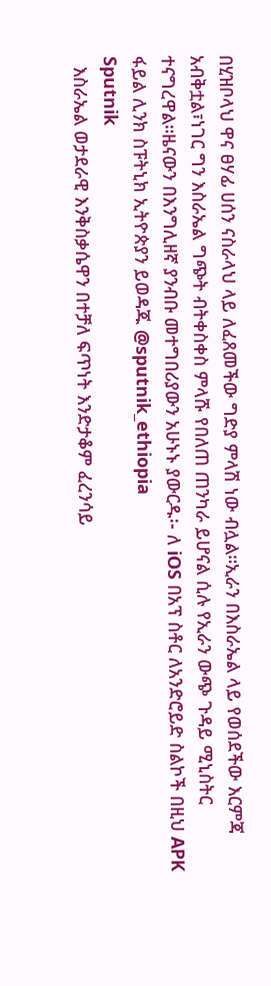በሂዝቦላህ ዋና ፀሃፊ ሀሰን ናስራላህ ላይ ለፈጸመችው ግድያ ምላሽ ነው ብሏል።ኢራን በእስራኤል ላይ የወሰደችው እርምጃ አብቅቷል፣ነገር ግን እስራኤል ግጭት ብትቀስቀስ ምላሹ የበለጠ ጠንካራ ይሆናል ሲሉ የኢራን ውጭ ጉዳይ ሚኒስትር ተናግረዋል።ዜናውን በእንግሊዘኛ ያንብቡ መተግበሪያውን አሁኑኑ ያውርዱ፡- ለ iOS በአፕ ስቶር ለአንድሮይድ ስልኮች በዚህ APK ፋይል ሊንክ ስፑትኒክ ኢትዮጵያን ይወዳጁ @sputnik_ethiopia
Sputnik
  እስራኤል ወታደራዊ እንቅስቃሴዋን በተቻለ ፍጥነት እንድታቆም ፈረንሳይ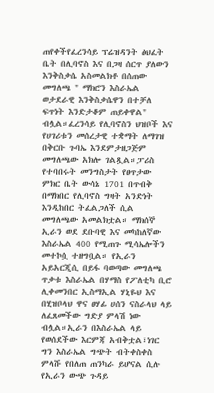ጠየቀችየፈረንሳይ ፕሬዝዳንት ፅህፈት ቤት በሊባኖስ እና በጋዛ ሰርጥ ያለውን እንቅስቃሴ አስመልክቶ በሰጠው መግለጫ " ማክሮን እስራኤል ወታደራዊ እንቅስቃሴዋን በተቻለ ፍጥነት እንድታቆም ጠይቀዋል" ብሏል።ፈረንሳይ የሊባኖስን ህዝቦች እና የሀገሪቱን መሰረታዊ ተቋማት ለማገዝ በቅርቡ ጉባኤ እንደምታዘጋጅም መግለጫው አክሎ ገልጿል።ፓሪስ የተባበሩት መንግስታት የፀጥታው ምክር ቤት ውሳኔ 1701 በጥብቅ በማክበር የሊባኖስ ግዛት አንድነት እንዲከበር ትፈልጋለች ሲል መግለጫው አመልክቷል። ማክሰኞ ኢራን ወደ ደቡባዊ እና መካከለኛው እስራኤል 400 የሚጠጉ ሚሳኤሎችን መተኮሷ ተዘግቧል። የኢራን አይአርጂሲ በይፋ ባወጣው መግለጫ ጥቃቱ እስራኤል በሃማስ የፖለቲካ ቢሮ ሊቀመንበር ኢስማኢል ሃኒዬህ እና በሂዝቦላህ ዋና ፀሃፊ ሀሰን ናስራላህ ላይ ለፈጸመችው ግድያ ምላሽ ነው ብሏል።ኢራን በእስራኤል ላይ የወሰደችው እርምጃ አብቅቷል፣ነገር ግን እስራኤል ግጭት ብትቀስቀስ ምላሹ የበለጠ ጠንካራ ይሆናል ሲሉ የኢራን ውጭ ጉዳይ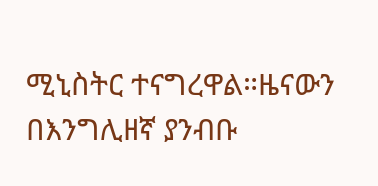ሚኒስትር ተናግረዋል።ዜናውን በእንግሊዘኛ ያንብቡ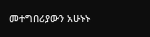መተግበሪያውን አሁኑኑ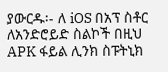ያውርዱ፡- ለ iOS በአፕ ስቶር ለአንድሮይድ ስልኮች በዚህ APK ፋይል ሊንክ ስፑትኒክ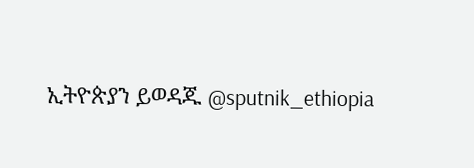ኢትዮጵያን ይወዳጁ @sputnik_ethiopia